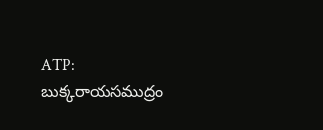ATP: బుక్కరాయసముద్రం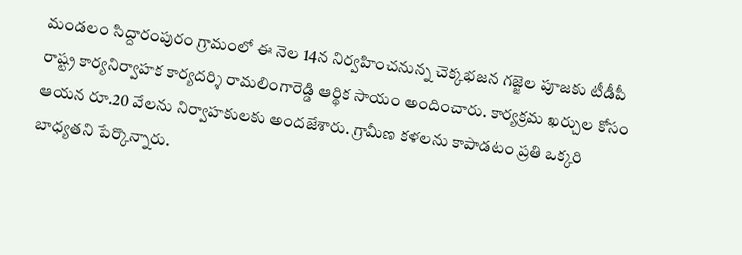మండలం సిద్దారంపురం గ్రామంలో ఈ నెల 14న నిర్వహించనున్న చెక్కభజన గజ్జెల పూజకు టీడీపీ రాష్ట్ర కార్యనిర్వాహక కార్యదర్శి రామలింగారెడ్డి ఆర్థిక సాయం అందించారు. కార్యక్రమ ఖర్చుల కోసం ఆయన రూ.20 వేలను నిర్వాహకులకు అందజేశారు. గ్రామీణ కళలను కాపాడటం ప్రతి ఒక్కరి బాధ్యతని పేర్కొన్నారు.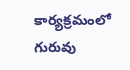కార్యక్రమంలో గురువు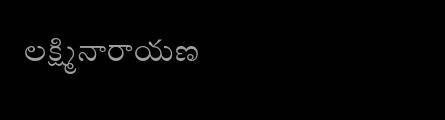లక్ష్మినారాయణ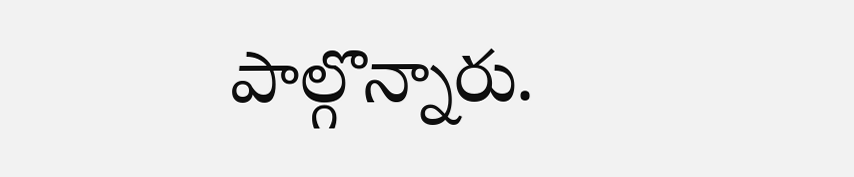పాల్గొన్నారు.